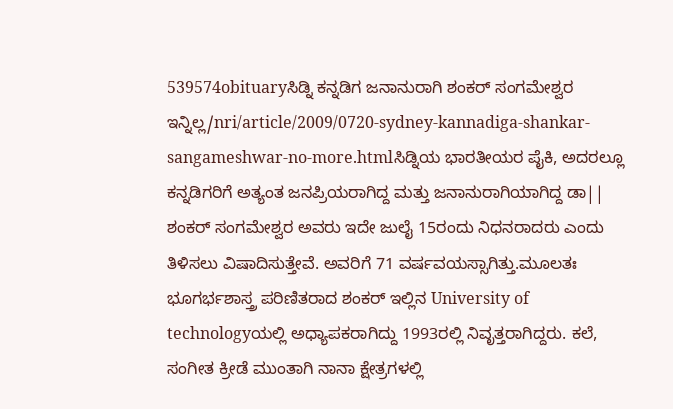539574obituaryಸಿಡ್ನಿ ಕನ್ನಡಿಗ ಜನಾನುರಾಗಿ ಶಂಕರ್ ಸಂಗಮೇಶ್ವರ ಇನ್ನಿಲ್ಲ/nri/article/2009/0720-sydney-kannadiga-shankar-sangameshwar-no-more.htmlಸಿಡ್ನಿಯ ಭಾರತೀಯರ ಪೈಕಿ, ಅದರಲ್ಲೂ ಕನ್ನಡಿಗರಿಗೆ ಅತ್ಯಂತ ಜನಪ್ರಿಯರಾಗಿದ್ದ ಮತ್ತು ಜನಾನುರಾಗಿಯಾಗಿದ್ದ ಡಾ|| ಶಂಕರ್ ಸಂಗಮೇಶ್ವರ ಅವರು ಇದೇ ಜುಲೈ 15ರಂದು ನಿಧನರಾದರು ಎಂದು ತಿಳಿಸಲು ವಿಷಾದಿಸುತ್ತೇವೆ. ಅವರಿಗೆ 71 ವರ್ಷವಯಸ್ಸಾಗಿತ್ತು.ಮೂಲತಃ ಭೂಗರ್ಭಶಾಸ್ತ್ರ ಪರಿಣಿತರಾದ ಶಂಕರ್ ಇಲ್ಲಿನ University of technologyಯಲ್ಲಿ ಅಧ್ಯಾಪಕರಾಗಿದ್ದು 1993ರಲ್ಲಿ ನಿವೃತ್ತರಾಗಿದ್ದರು. ಕಲೆ, ಸಂಗೀತ ಕ್ರೀಡೆ ಮುಂತಾಗಿ ನಾನಾ ಕ್ಷೇತ್ರಗಳಲ್ಲಿ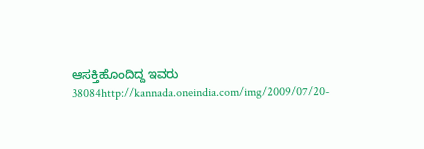ಆಸಕ್ತಿಹೊಂದಿದ್ದ ಇವರು 38084http://kannada.oneindia.com/img/2009/07/20-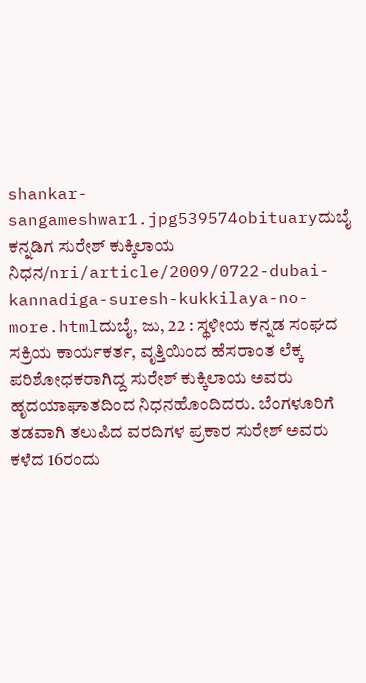shankar-sangameshwar1.jpg539574obituaryದುಬೈ ಕನ್ನಡಿಗ ಸುರೇಶ್ ಕುಕ್ಕಿಲಾಯ ನಿಧನ/nri/article/2009/0722-dubai-kannadiga-suresh-kukkilaya-no-more.htmlದುಬೈ, ಜು, 22 : ಸ್ಥಳೀಯ ಕನ್ನಡ ಸಂಘದ ಸಕ್ರಿಯ ಕಾರ್ಯಕರ್ತ, ವೃತ್ತಿಯಿಂದ ಹೆಸರಾಂತ ಲೆಕ್ಕ ಪರಿಶೋಧಕರಾಗಿದ್ದ ಸುರೇಶ್ ಕುಕ್ಕಿಲಾಯ ಅವರು ಹೃದಯಾಘಾತದಿಂದ ನಿಧನಹೊಂದಿದರು. ಬೆಂಗಳೂರಿಗೆ ತಡವಾಗಿ ತಲುಪಿದ ವರದಿಗಳ ಪ್ರಕಾರ ಸುರೇಶ್ ಅವರು ಕಳೆದ 16ರಂದು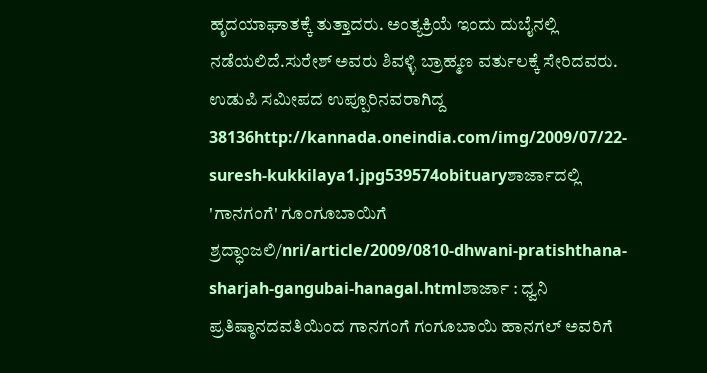ಹೃದಯಾಘಾತಕ್ಕೆ ತುತ್ತಾದರು. ಅಂತ್ಯಕ್ರಿಯೆ ಇಂದು ದುಬೈನಲ್ಲಿ ನಡೆಯಲಿದೆ.ಸುರೇಶ್ ಅವರು ಶಿವಳ್ಳಿ ಬ್ರಾಹ್ಮಣ ವರ್ತುಲಕ್ಕೆ ಸೇರಿದವರು. ಉಡುಪಿ ಸಮೀಪದ ಉಪ್ಪೂರಿನವರಾಗಿದ್ದ 38136http://kannada.oneindia.com/img/2009/07/22-suresh-kukkilaya1.jpg539574obituaryಶಾರ್ಜಾದಲ್ಲಿ 'ಗಾನಗಂಗೆ' ಗೂಂಗೂಬಾಯಿಗೆ ಶ್ರದ್ಧಾಂಜಲಿ/nri/article/2009/0810-dhwani-pratishthana-sharjah-gangubai-hanagal.htmlಶಾರ್ಜಾ : ಧ್ವನಿ ಪ್ರತಿಷ್ಠಾನದವತಿಯಿಂದ ಗಾನಗಂಗೆ ಗಂಗೂಬಾಯಿ ಹಾನಗಲ್ ಅವರಿಗೆ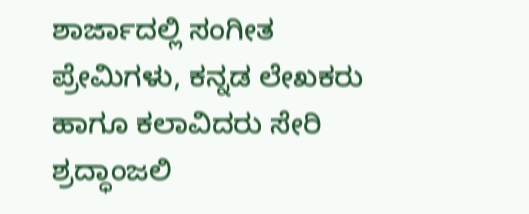ಶಾರ್ಜಾದಲ್ಲಿ ಸಂಗೀತ ಪ್ರೇಮಿಗಳು, ಕನ್ನಡ ಲೇಖಕರು ಹಾಗೂ ಕಲಾವಿದರು ಸೇರಿ ಶ್ರದ್ಧಾಂಜಲಿ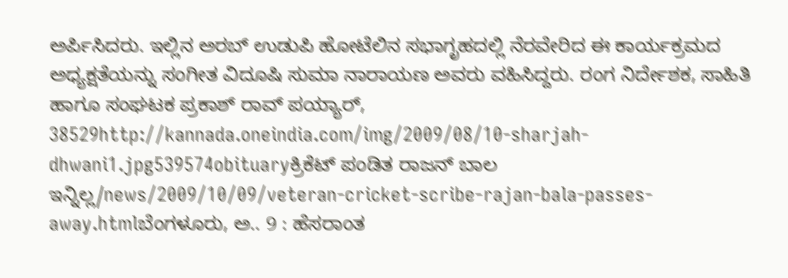ಅರ್ಪಿಸಿದರು. ಇಲ್ಲಿನ ಅರಬ್ ಉಡುಪಿ ಹೋಟೆಲಿನ ಸಭಾಗೃಹದಲ್ಲಿ ನೆರವೇರಿದ ಈ ಕಾರ್ಯಕ್ರಮದ ಅಧ್ಯಕ್ಷತೆಯನ್ನು ಸಂಗೀತ ವಿದೂಷಿ ಸುಮಾ ನಾರಾಯಣ ಅವರು ವಹಿಸಿದ್ದರು. ರಂಗ ನಿರ್ದೇಶಕ, ಸಾಹಿತಿ ಹಾಗೂ ಸಂಘಟಕ ಪ್ರಕಾಶ್ ರಾವ್ ಪಯ್ಯಾರ್, 38529http://kannada.oneindia.com/img/2009/08/10-sharjah-dhwani1.jpg539574obituaryಕ್ರಿಕೆಟ್ ಪಂಡಿತ ರಾಜನ್ ಬಾಲ ಇನ್ನಿಲ್ಲ/news/2009/10/09/veteran-cricket-scribe-rajan-bala-passes-away.htmlಬೆಂಗಳೂರು, ಅ.. 9 : ಹೆಸರಾಂತ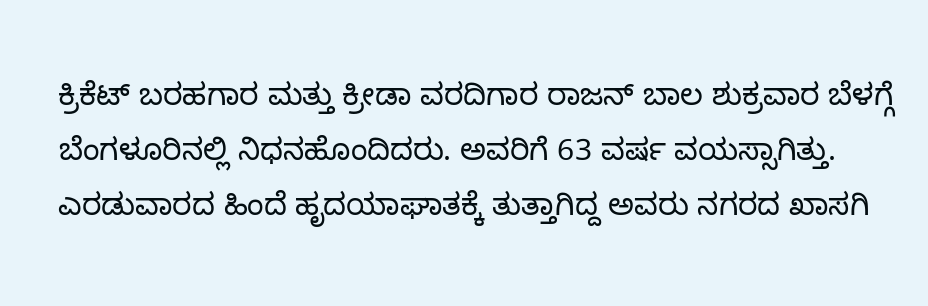ಕ್ರಿಕೆಟ್ ಬರಹಗಾರ ಮತ್ತು ಕ್ರೀಡಾ ವರದಿಗಾರ ರಾಜನ್ ಬಾಲ ಶುಕ್ರವಾರ ಬೆಳಗ್ಗೆ ಬೆಂಗಳೂರಿನಲ್ಲಿ ನಿಧನಹೊಂದಿದರು. ಅವರಿಗೆ 63 ವರ್ಷ ವಯಸ್ಸಾಗಿತ್ತು. ಎರಡುವಾರದ ಹಿಂದೆ ಹೃದಯಾಘಾತಕ್ಕೆ ತುತ್ತಾಗಿದ್ದ ಅವರು ನಗರದ ಖಾಸಗಿ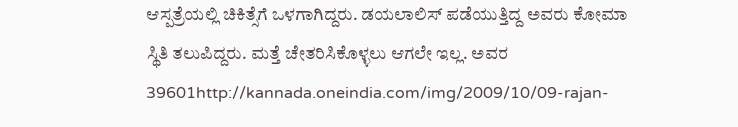ಆಸ್ಪತ್ರೆಯಲ್ಲಿ ಚಿಕಿತ್ಸೆಗೆ ಒಳಗಾಗಿದ್ದರು. ಡಯಲಾಲಿಸ್ ಪಡೆಯುತ್ತಿದ್ದ ಅವರು ಕೋಮಾ ಸ್ಥಿತಿ ತಲುಪಿದ್ದರು. ಮತ್ತೆ ಚೇತರಿಸಿಕೊಳ್ಳಲು ಆಗಲೇ ಇಲ್ಲ. ಅವರ 39601http://kannada.oneindia.com/img/2009/10/09-rajan-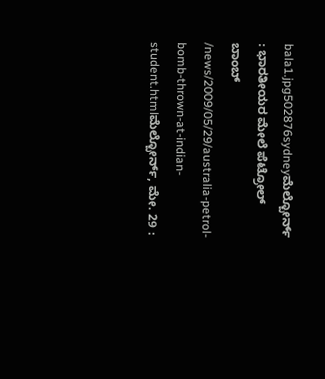bala1.jpg502876sydneyಮೆಲ್ಬೋರ್ನ್ : ಭಾರತೀಯರ ಮೇಲೆ ಪೆಟ್ರೋಲ್ ಬಾಂಬ್ /news/2009/05/29/australia-petrol-bomb-thrown-at-indian-student.htmlಮೆಲ್ಬೋರ್ನ್, ಮೇ. 29 :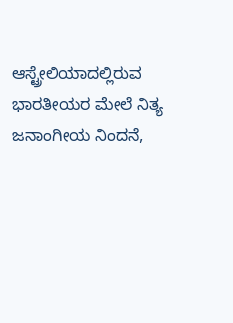ಆಸ್ಟ್ರೇಲಿಯಾದಲ್ಲಿರುವ ಭಾರತೀಯರ ಮೇಲೆ ನಿತ್ಯ ಜನಾಂಗೀಯ ನಿಂದನೆ,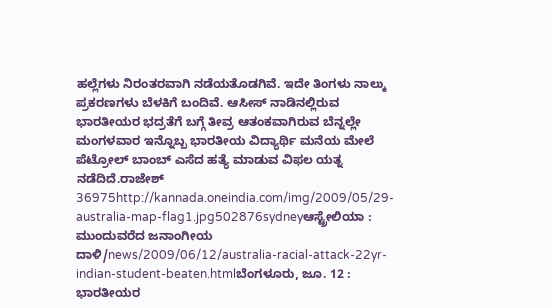ಹಲ್ಲೆಗಳು ನಿರಂತರವಾಗಿ ನಡೆಯತೊಡಗಿವೆ. ಇದೇ ತಿಂಗಳು ನಾಲ್ಕು ಪ್ರಕರಣಗಳು ಬೆಳಕಿಗೆ ಬಂದಿವೆ. ಆಸೀಸ್ ನಾಡಿನಲ್ಲಿರುವ ಭಾರತೀಯರ ಭದ್ರತೆಗೆ ಬಗ್ಗೆ ತೀವ್ರ ಆತಂಕವಾಗಿರುವ ಬೆನ್ನಲ್ಲೇ ಮಂಗಳವಾರ ಇನ್ನೊಬ್ಬ ಭಾರತೀಯ ವಿದ್ಯಾರ್ಥಿ ಮನೆಯ ಮೇಲೆ ಪೆಟ್ರೋಲ್ ಬಾಂಬ್ ಎಸೆದ ಹತ್ಯೆ ಮಾಡುವ ವಿಫಲ ಯತ್ನ ನಡೆದಿದೆ.ರಾಜೇಶ್ 36975http://kannada.oneindia.com/img/2009/05/29-australia-map-flag1.jpg502876sydneyಆಸ್ಟ್ರೇಲಿಯಾ : ಮುಂದುವರೆದ ಜನಾಂಗೀಯ ದಾಳಿ/news/2009/06/12/australia-racial-attack-22yr-indian-student-beaten.htmlಬೆಂಗಳೂರು, ಜೂ. 12 : ಭಾರತೀಯರ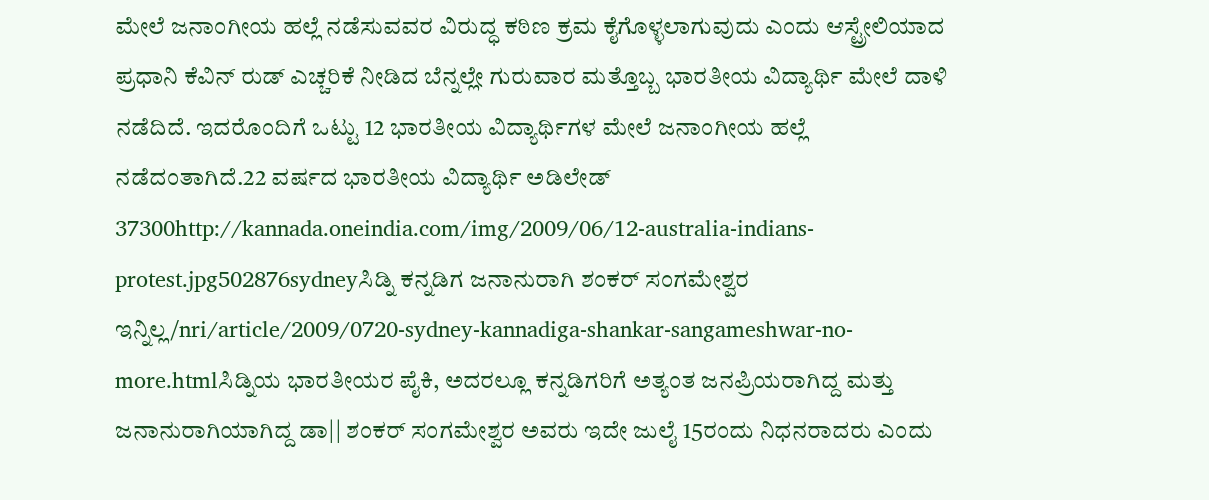ಮೇಲೆ ಜನಾಂಗೀಯ ಹಲ್ಲೆ ನಡೆಸುವವರ ವಿರುದ್ಧ ಕಠಿಣ ಕ್ರಮ ಕೈಗೊಳ್ಳಲಾಗುವುದು ಎಂದು ಆಸ್ಟ್ರೇಲಿಯಾದ ಪ್ರಧಾನಿ ಕೆವಿನ್ ರುಡ್ ಎಚ್ಚರಿಕೆ ನೀಡಿದ ಬೆನ್ನಲ್ಲೇ ಗುರುವಾರ ಮತ್ತೊಬ್ಬ ಭಾರತೀಯ ವಿದ್ಯಾರ್ಥಿ ಮೇಲೆ ದಾಳಿ ನಡೆದಿದೆ. ಇದರೊಂದಿಗೆ ಒಟ್ಟು 12 ಭಾರತೀಯ ವಿದ್ಯಾರ್ಥಿಗಳ ಮೇಲೆ ಜನಾಂಗೀಯ ಹಲ್ಲೆ ನಡೆದಂತಾಗಿದೆ.22 ವರ್ಷದ ಭಾರತೀಯ ವಿದ್ಯಾರ್ಥಿ ಅಡಿಲೇಡ್ 37300http://kannada.oneindia.com/img/2009/06/12-australia-indians-protest.jpg502876sydneyಸಿಡ್ನಿ ಕನ್ನಡಿಗ ಜನಾನುರಾಗಿ ಶಂಕರ್ ಸಂಗಮೇಶ್ವರ ಇನ್ನಿಲ್ಲ/nri/article/2009/0720-sydney-kannadiga-shankar-sangameshwar-no-more.htmlಸಿಡ್ನಿಯ ಭಾರತೀಯರ ಪೈಕಿ, ಅದರಲ್ಲೂ ಕನ್ನಡಿಗರಿಗೆ ಅತ್ಯಂತ ಜನಪ್ರಿಯರಾಗಿದ್ದ ಮತ್ತು ಜನಾನುರಾಗಿಯಾಗಿದ್ದ ಡಾ|| ಶಂಕರ್ ಸಂಗಮೇಶ್ವರ ಅವರು ಇದೇ ಜುಲೈ 15ರಂದು ನಿಧನರಾದರು ಎಂದು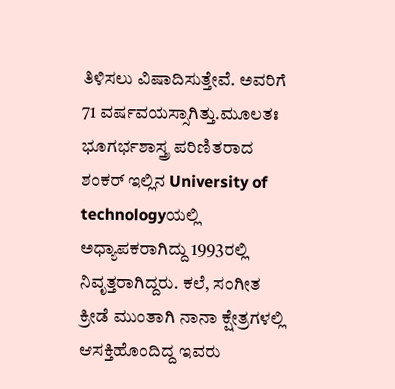ತಿಳಿಸಲು ವಿಷಾದಿಸುತ್ತೇವೆ. ಅವರಿಗೆ 71 ವರ್ಷವಯಸ್ಸಾಗಿತ್ತು.ಮೂಲತಃ ಭೂಗರ್ಭಶಾಸ್ತ್ರ ಪರಿಣಿತರಾದ ಶಂಕರ್ ಇಲ್ಲಿನ University of technologyಯಲ್ಲಿ ಅಧ್ಯಾಪಕರಾಗಿದ್ದು 1993ರಲ್ಲಿ ನಿವೃತ್ತರಾಗಿದ್ದರು. ಕಲೆ, ಸಂಗೀತ ಕ್ರೀಡೆ ಮುಂತಾಗಿ ನಾನಾ ಕ್ಷೇತ್ರಗಳಲ್ಲಿ ಆಸಕ್ತಿಹೊಂದಿದ್ದ ಇವರು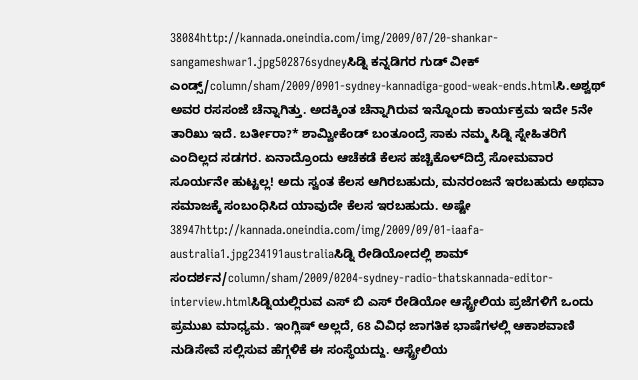38084http://kannada.oneindia.com/img/2009/07/20-shankar-sangameshwar1.jpg502876sydneyಸಿಡ್ನಿ ಕನ್ನಡಿಗರ ಗುಡ್ ವೀಕ್ ಎಂಡ್ಸ್/column/sham/2009/0901-sydney-kannadiga-good-weak-ends.htmlಸಿ.ಅಶ್ವಥ್ ಅವರ ರಸಸಂಜೆ ಚೆನ್ನಾಗಿತ್ತು. ಅದಕ್ಕಿಂತ ಚೆನ್ನಾಗಿರುವ ಇನ್ನೊಂದು ಕಾರ್ಯಕ್ರಮ ಇದೇ 5ನೇ ತಾರಿಖು ಇದೆ. ಬರ್ತೀರಾ?* ಶಾಮ್ವೀಕೆಂಡ್ ಬಂತೂಂದ್ರೆ ಸಾಕು ನಮ್ಮ ಸಿಡ್ನಿ ಸ್ನೇಹಿತರಿಗೆ ಎಂದಿಲ್ಲದ ಸಡಗರ. ಏನಾದ್ರೊಂದು ಆಚೆಕಡೆ ಕೆಲಸ ಹಚ್ಚಿಕೊಳ್‍ದಿದ್ರೆ ಸೋಮವಾರ ಸೂರ್ಯನೇ ಹುಟ್ಟಲ್ಲ! ಅದು ಸ್ವಂತ ಕೆಲಸ ಆಗಿರಬಹುದು, ಮನರಂಜನೆ ಇರಬಹುದು ಅಥವಾ ಸಮಾಜಕ್ಕೆ ಸಂಬಂಧಿಸಿದ ಯಾವುದೇ ಕೆಲಸ ಇರಬಹುದು. ಅಷ್ಟೇ 38947http://kannada.oneindia.com/img/2009/09/01-iaafa-australia1.jpg234191australiaಸಿಡ್ನಿ ರೇಡಿಯೋದಲ್ಲಿ ಶಾಮ್ ಸಂದರ್ಶನ/column/sham/2009/0204-sydney-radio-thatskannada-editor-interview.htmlಸಿಡ್ನಿಯಲ್ಲಿರುವ ಎಸ್ ಬಿ ಎಸ್ ರೇಡಿಯೋ ಆಸ್ಟ್ರೇಲಿಯ ಪ್ರಜೆಗಳಿಗೆ ಒಂದು ಪ್ರಮುಖ ಮಾಧ್ಯಮ. ಇಂಗ್ಲಿಷ್ ಅಲ್ಲದೆ, 68 ವಿವಿಧ ಜಾಗತಿಕ ಭಾಷೆಗಳಲ್ಲಿ ಆಕಾಶವಾಣಿ ನುಡಿಸೇವೆ ಸಲ್ಲಿಸುವ ಹೆಗ್ಗಳಿಕೆ ಈ ಸಂಸ್ಥೆಯದ್ದು. ಆಸ್ಟ್ರೇಲಿಯ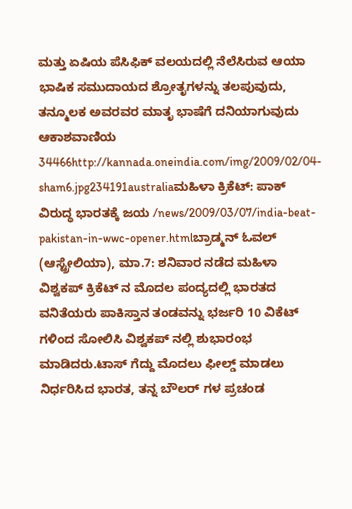ಮತ್ತು ಏಷಿಯ ಪೆಸಿಫಿಕ್ ವಲಯದಲ್ಲಿ ನೆಲೆಸಿರುವ ಆಯಾ ಭಾಷಿಕ ಸಮುದಾಯದ ಶ್ರೋತೃಗಳನ್ನು ತಲಪುವುದು, ತನ್ಮೂಲಕ ಅವರವರ ಮಾತೃ ಭಾಷೆಗೆ ದನಿಯಾಗುವುದು ಆಕಾಶವಾಣಿಯ 34466http://kannada.oneindia.com/img/2009/02/04-sham6.jpg234191australiaಮಹಿಳಾ ಕ್ರಿಕೆಟ್: ಪಾಕ್ ವಿರುದ್ಧ ಭಾರತಕ್ಕೆ ಜಯ /news/2009/03/07/india-beat-pakistan-in-wwc-opener.htmlಬ್ರಾಡ್ಮನ್ ಓವಲ್ (ಆಸ್ಟ್ರೇಲಿಯಾ), ಮಾ.7: ಶನಿವಾರ ನಡೆದ ಮಹಿಳಾ ವಿಶ್ವಕಪ್ ಕ್ರಿಕೆಟ್ ನ ಮೊದಲ ಪಂದ್ಯದಲ್ಲಿ ಭಾರತದ ವನಿತೆಯರು ಪಾಕಿಸ್ತಾನ ತಂಡವನ್ನು ಭರ್ಜರಿ 10 ವಿಕೆಟ್ ಗಳಿಂದ ಸೋಲಿಸಿ ವಿಶ್ವಕಪ್ ನಲ್ಲಿ ಶುಭಾರಂಭ ಮಾಡಿದರು.ಟಾಸ್ ಗೆದ್ದು ಮೊದಲು ಫೀಲ್ಡ್ ಮಾಡಲು ನಿರ್ಧರಿಸಿದ ಭಾರತ, ತನ್ನ ಬೌಲರ್ ಗಳ ಪ್ರಚಂಡ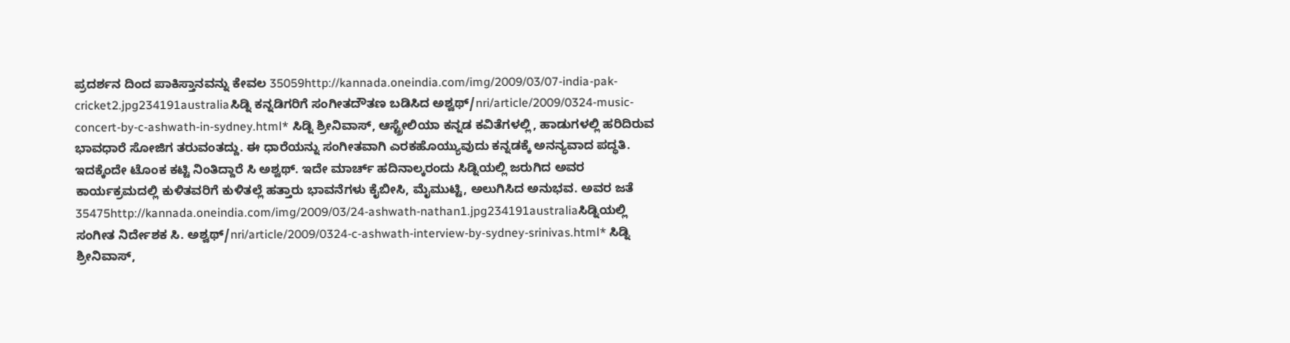ಪ್ರದರ್ಶನ ದಿಂದ ಪಾಕಿಸ್ತಾನವನ್ನು ಕೇವಲ 35059http://kannada.oneindia.com/img/2009/03/07-india-pak-cricket2.jpg234191australiaಸಿಡ್ನಿ ಕನ್ನಡಿಗರಿಗೆ ಸಂಗೀತದೌತಣ ಬಡಿಸಿದ ಅಶ್ವಥ್/nri/article/2009/0324-music-concert-by-c-ashwath-in-sydney.html* ಸಿಡ್ನಿ ಶ್ರೀನಿವಾಸ್, ಆಸ್ಟ್ರೇಲಿಯಾ ಕನ್ನಡ ಕವಿತೆಗಳಲ್ಲಿ, ಹಾಡುಗಳಲ್ಲಿ ಹರಿದಿರುವ ಭಾವಧಾರೆ ಸೋಜಿಗ ತರುವಂತದ್ದು. ಈ ಧಾರೆಯನ್ನು ಸಂಗೀತವಾಗಿ ಎರಕಹೊಯ್ಯುವುದು ಕನ್ನಡಕ್ಕೆ ಅನನ್ಯವಾದ ಪದ್ಧತಿ. ಇದಕ್ಕೆಂದೇ ಟೊಂಕ ಕಟ್ಟಿ ನಿಂತಿದ್ದಾರೆ ಸಿ ಅಶ್ವಥ್. ಇದೇ ಮಾರ್ಚ್ ಹದಿನಾಲ್ಕರಂದು ಸಿಡ್ನಿಯಲ್ಲಿ ಜರುಗಿದ ಅವರ ಕಾರ್ಯಕ್ರಮದಲ್ಲಿ ಕುಳಿತವರಿಗೆ ಕುಳಿತಲ್ಲೆ ಹತ್ತಾರು ಭಾವನೆಗಳು ಕೈಬೀಸಿ, ಮೈಮುಟ್ಟಿ, ಅಲುಗಿಸಿದ ಅನುಭವ. ಅವರ ಜತೆ 35475http://kannada.oneindia.com/img/2009/03/24-ashwath-nathan1.jpg234191australiaಸಿಡ್ನಿಯಲ್ಲಿ ಸಂಗೀತ ನಿರ್ದೇಶಕ ಸಿ. ಅಶ್ವಥ್/nri/article/2009/0324-c-ashwath-interview-by-sydney-srinivas.html* ಸಿಡ್ನಿ ಶ್ರೀನಿವಾಸ್,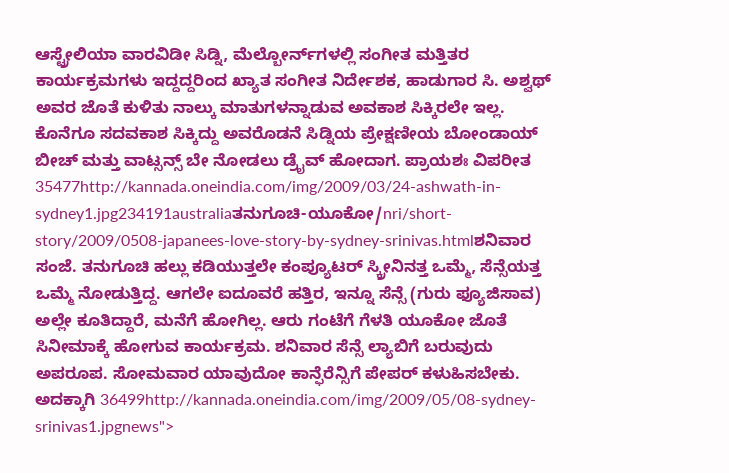ಆಸ್ಟ್ರೇಲಿಯಾ ವಾರವಿಡೀ ಸಿಡ್ನಿ, ಮೆಲ್ಬೋರ್ನ್‌ಗಳಲ್ಲಿ ಸಂಗೀತ ಮತ್ತಿತರ ಕಾರ್ಯಕ್ರಮಗಳು ಇದ್ದದ್ದರಿಂದ ಖ್ಯಾತ ಸಂಗೀತ ನಿರ್ದೇಶಕ, ಹಾಡುಗಾರ ಸಿ. ಅಶ್ವಥ್ ಅವರ ಜೊತೆ ಕುಳಿತು ನಾಲ್ಕು ಮಾತುಗಳನ್ನಾಡುವ ಅವಕಾಶ ಸಿಕ್ಕಿರಲೇ ಇಲ್ಲ. ಕೊನೆಗೂ ಸದವಕಾಶ ಸಿಕ್ಕಿದ್ದು ಅವರೊಡನೆ ಸಿಡ್ನಿಯ ಪ್ರೇಕ್ಷಣೀಯ ಬೋಂಡಾಯ್ ಬೀಚ್ ಮತ್ತು ವಾಟ್ಸನ್ಸ್ ಬೇ ನೋಡಲು ಡ್ರೈವ್ ಹೋದಾಗ. ಪ್ರಾಯಶಃ ವಿಪರೀತ 35477http://kannada.oneindia.com/img/2009/03/24-ashwath-in-sydney1.jpg234191australiaತನುಗೂಚಿ-ಯೂಕೋ/nri/short-story/2009/0508-japanees-love-story-by-sydney-srinivas.htmlಶನಿವಾರ ಸಂಜೆ. ತನುಗೂಚಿ ಹಲ್ಲು ಕಡಿಯುತ್ತಲೇ ಕಂಪ್ಯೂಟರ್ ಸ್ಕ್ರೀನಿನತ್ತ ಒಮ್ಮೆ, ಸೆನ್ಸೆಯತ್ತ ಒಮ್ಮೆ ನೋಡುತ್ತಿದ್ದ. ಆಗಲೇ ಐದೂವರೆ ಹತ್ತಿರ, ಇನ್ನೂ ಸೆನ್ಸೆ (ಗುರು ಫ್ಯೂಜಿಸಾವ) ಅಲ್ಲೇ ಕೂತಿದ್ದಾರೆ, ಮನೆಗೆ ಹೋಗಿಲ್ಲ. ಆರು ಗಂಟೆಗೆ ಗೆಳತಿ ಯೂಕೋ ಜೊತೆ ಸಿನೀಮಾಕ್ಕೆ ಹೋಗುವ ಕಾರ್ಯಕ್ರಮ. ಶನಿವಾರ ಸೆನ್ಸೆ ಲ್ಯಾಬಿಗೆ ಬರುವುದು ಅಪರೂಪ. ಸೋಮವಾರ ಯಾವುದೋ ಕಾನ್ಫೆರೆನ್ಸಿಗೆ ಪೇಪರ್ ಕಳುಹಿಸಬೇಕು. ಅದಕ್ಕಾಗಿ 36499http://kannada.oneindia.com/img/2009/05/08-sydney-srinivas1.jpgnews">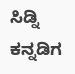ಸಿಡ್ನಿ ಕನ್ನಡಿಗ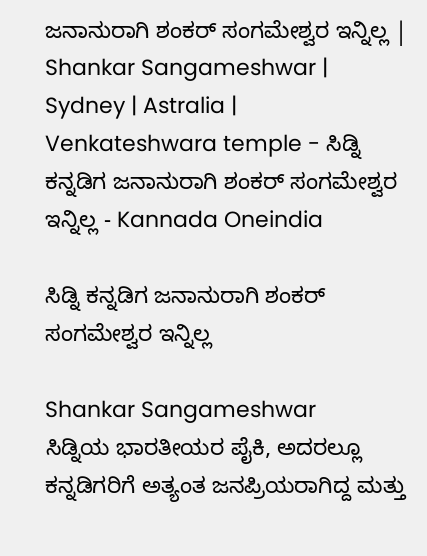ಜನಾನುರಾಗಿ ಶಂಕರ್ ಸಂಗಮೇಶ್ವರ ಇನ್ನಿಲ್ಲ | Shankar Sangameshwar | Sydney | Astralia | Venkateshwara temple - ಸಿಡ್ನಿ ಕನ್ನಡಿಗ ಜನಾನುರಾಗಿ ಶಂಕರ್ ಸಂಗಮೇಶ್ವರ ಇನ್ನಿಲ್ಲ - Kannada Oneindia

ಸಿಡ್ನಿ ಕನ್ನಡಿಗ ಜನಾನುರಾಗಿ ಶಂಕರ್ ಸಂಗಮೇಶ್ವರ ಇನ್ನಿಲ್ಲ

Shankar Sangameshwar
ಸಿಡ್ನಿಯ ಭಾರತೀಯರ ಪೈಕಿ, ಅದರಲ್ಲೂ ಕನ್ನಡಿಗರಿಗೆ ಅತ್ಯಂತ ಜನಪ್ರಿಯರಾಗಿದ್ದ ಮತ್ತು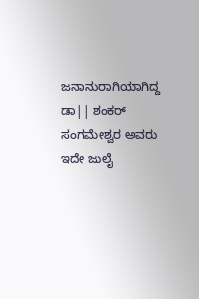ಜನಾನುರಾಗಿಯಾಗಿದ್ದ ಡಾ|| ಶಂಕರ್ ಸಂಗಮೇಶ್ವರ ಅವರು ಇದೇ ಜುಲೈ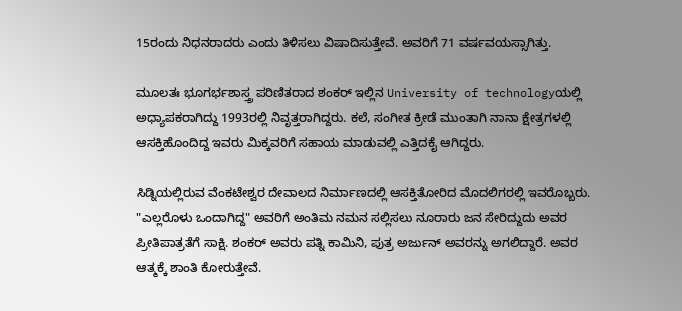15ರಂದು ನಿಧನರಾದರು ಎಂದು ತಿಳಿಸಲು ವಿಷಾದಿಸುತ್ತೇವೆ. ಅವರಿಗೆ 71 ವರ್ಷವಯಸ್ಸಾಗಿತ್ತು.

ಮೂಲತಃ ಭೂಗರ್ಭಶಾಸ್ತ್ರ ಪರಿಣಿತರಾದ ಶಂಕರ್ ಇಲ್ಲಿನ University of technologyಯಲ್ಲಿ ಅಧ್ಯಾಪಕರಾಗಿದ್ದು 1993ರಲ್ಲಿ ನಿವೃತ್ತರಾಗಿದ್ದರು. ಕಲೆ, ಸಂಗೀತ ಕ್ರೀಡೆ ಮುಂತಾಗಿ ನಾನಾ ಕ್ಷೇತ್ರಗಳಲ್ಲಿ ಆಸಕ್ತಿಹೊಂದಿದ್ದ ಇವರು ಮಿಕ್ಕವರಿಗೆ ಸಹಾಯ ಮಾಡುವಲ್ಲಿ ಎತ್ತಿದಕೈ ಆಗಿದ್ದರು.

ಸಿಡ್ನಿಯಲ್ಲಿರುವ ವೆಂಕಟೇಶ್ವರ ದೇವಾಲದ ನಿರ್ಮಾಣದಲ್ಲಿ ಆಸಕ್ತಿತೋರಿದ ಮೊದಲಿಗರಲ್ಲಿ ಇವರೊಬ್ಬರು. "ಎಲ್ಲರೊಳು ಒಂದಾಗಿದ್ದ" ಅವರಿಗೆ ಅಂತಿಮ ನಮನ ಸಲ್ಲಿಸಲು ನೂರಾರು ಜನ ಸೇರಿದ್ದುದು ಅವರ ಪ್ರೀತಿಪಾತ್ರತೆಗೆ ಸಾಕ್ಷಿ. ಶಂಕರ್ ಅವರು ಪತ್ನಿ ಕಾಮಿನಿ, ಪುತ್ರ ಅರ್ಜುನ್ ಅವರನ್ನು ಅಗಲಿದ್ದಾರೆ. ಅವರ ಆತ್ಮಕ್ಕೆ ಶಾಂತಿ ಕೋರುತ್ತೇವೆ.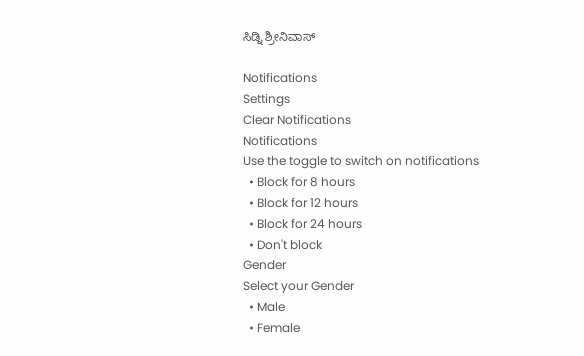ಸಿಡ್ನಿ ಶ್ರೀನಿವಾಸ್

Notifications
Settings
Clear Notifications
Notifications
Use the toggle to switch on notifications
  • Block for 8 hours
  • Block for 12 hours
  • Block for 24 hours
  • Don't block
Gender
Select your Gender
  • Male
  • Female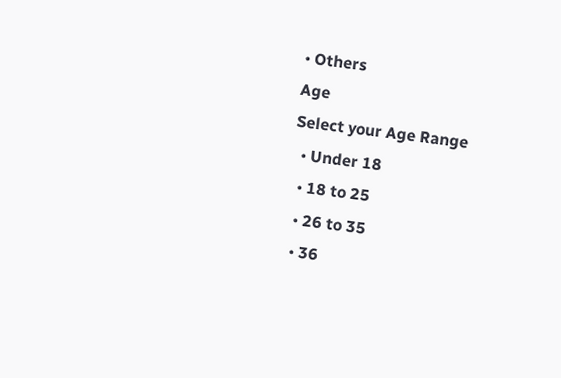• Others
Age
Select your Age Range
  • Under 18
  • 18 to 25
  • 26 to 35
  • 36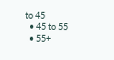to 45
  • 45 to 55
  • 55+